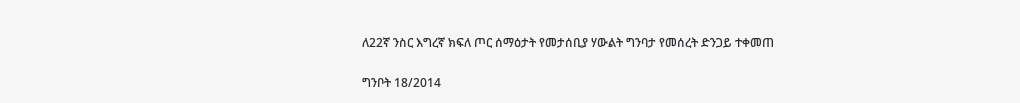ለ22ኛ ንስር እግረኛ ክፍለ ጦር ሰማዕታት የመታሰቢያ ሃውልት ግንባታ የመሰረት ድንጋይ ተቀመጠ

ግንቦት 18/2014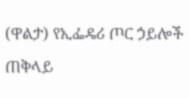(ዋልታ) የኢፌዴሪ ጦር ኃይሎች ጠቅላይ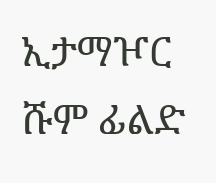ኢታማዦር ሹም ፊልድ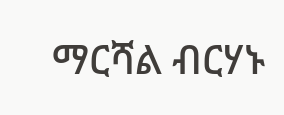ማርሻል ብርሃኑ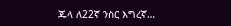ጁላ ለ22ኛ ንስር እግረኛ…